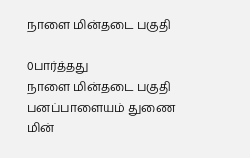நாளை மின்தடை பகுதி

0பார்த்தது
நாளை மின்தடை பகுதி
பனப்பாளையம் துணை மின்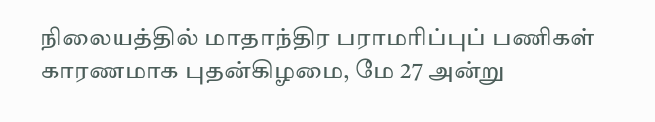நிலையத்தில் மாதாந்திர பராமரிப்புப் பணிகள் காரணமாக புதன்கிழமை, மே 27 அன்று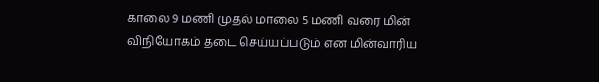காலை 9 மணி முதல் மாலை 5 மணி வரை மின் விநியோகம் தடை செய்யப்படும் என மின்வாரிய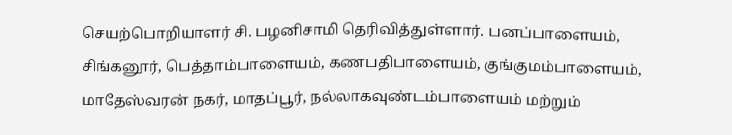செயற்பொறியாளர் சி. பழனிசாமி தெரிவித்துள்ளார். பனப்பாளையம், சிங்கனூர், பெத்தாம்பாளையம், கணபதிபாளையம், குங்குமம்பாளையம், மாதேஸ்வரன் நகர், மாதப்பூர், நல்லாகவுண்டம்பாளையம் மற்றும்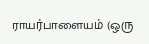ராயர்பாளையம் (ஒரு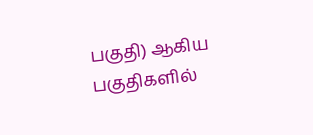பகுதி) ஆகிய பகுதிகளில்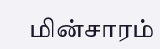மின்சாரம்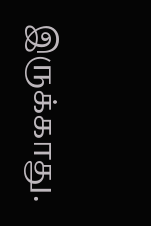இருக்காது.